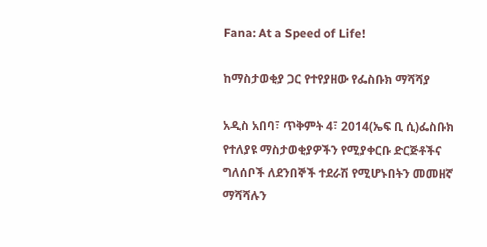Fana: At a Speed of Life!

ከማስታወቂያ ጋር የተየያዘው የፌስቡክ ማሻሻያ

አዲስ አበባ፣ ጥቅምት 4፣ 2014(ኤፍ ቢ ሲ)ፌስቡክ የተለያዩ ማስታወቂያዎችን የሚያቀርቡ ድርጅቶችና ግለሰቦች ለደንበኞች ተደራሽ የሚሆኑበትን መመዘኛ ማሻሻሉን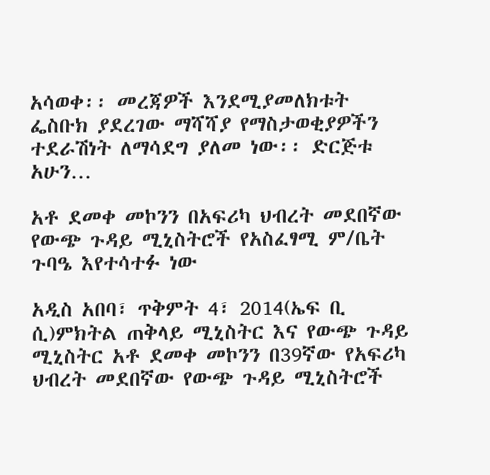አሳወቀ፡፡ መረጃዎች እንደሚያመለክቱት ፌስቡክ ያደረገው ማሻሻያ የማስታወቂያዎችን ተደራሽነት ለማሳደግ ያለመ ነው፡፡ ድርጅቱ አሁን…

አቶ ደመቀ መኮንን በአፍሪካ ህብረት መደበኛው የውጭ ጉዳይ ሚኒስትሮች የአስፈፃሚ ም/ቤት ጉባዔ እየተሳተፉ ነው

አዲስ አበባ፣ ጥቅምት 4፣ 2014(ኤፍ ቢ ሲ)ምክትል ጠቅላይ ሚኒስትር እና የውጭ ጉዳይ ሚኒስትር አቶ ደመቀ መኮንን በ39ኛው የአፍሪካ ህብረት መደበኛው የውጭ ጉዳይ ሚኒስትሮች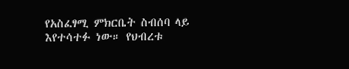የአስፈፃሚ ምክርቤት ስብሰባ ላይ እየተሳተፉ ነው። የህብረቱ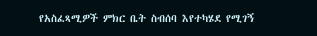የአስፈጻሚዎች ምክር ቤት ስብሰባ እየተካሄደ የሚገኝ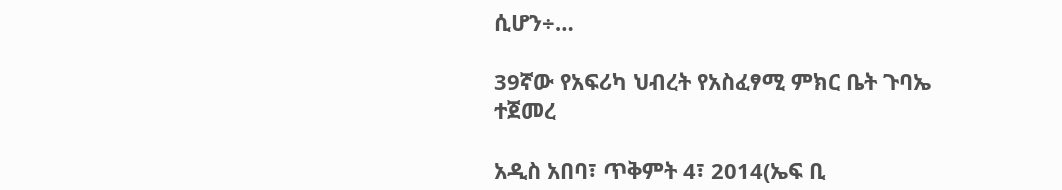ሲሆን÷…

39ኛው የአፍሪካ ህብረት የአስፈፃሚ ምክር ቤት ጉባኤ ተጀመረ

አዲስ አበባ፣ ጥቅምት 4፣ 2014(ኤፍ ቢ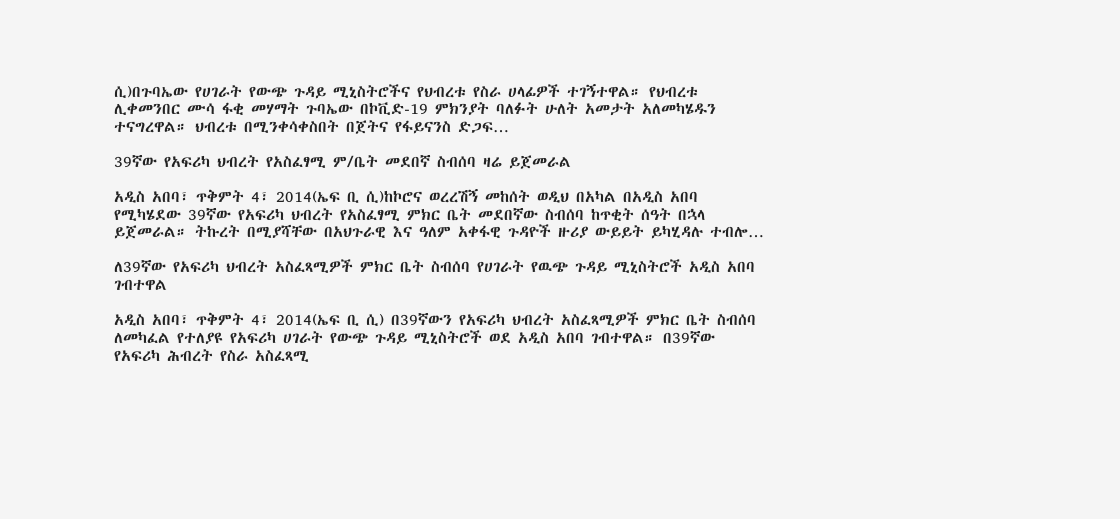ሲ)በጉባኤው የሀገራት የውጭ ጉዳይ ሚኒስትሮችና የህብረቱ የስራ ሀላፊዎች ተገኝተዋል። የህብረቱ ሊቀመንበር ሙሳ ፋቂ መሃማት ጉባኤው በኮቪድ-19 ምክንያት ባለፉት ሁለት አመታት አለመካሄዱን ተናግረዋል። ህብረቱ በሚንቀሳቀስበት በጀትና የፋይናንስ ድጋፍ…

39ኛው የአፍሪካ ህብረት የአስፈፃሚ ም/ቤት መደበኛ ስብሰባ ዛሬ ይጀመራል

አዲስ አበባ፣ ጥቅምት 4፣ 2014(ኤፍ ቢ ሲ)ከኮሮና ወረረሽኝ መከሰት ወዲህ በአካል በአዲስ አበባ የሚካሄደው 39ኛው የአፍሪካ ህብረት የአስፈፃሚ ምክር ቤት መደበኛው ስብሰባ ከጥቂት ሰዓት በኋላ ይጀመራል። ትኩረት በሚያሻቸው በአህጉራዊ እና ዓለም አቀፋዊ ጉዳዮች ዙሪያ ውይይት ይካሂዳሉ ተብሎ…

ለ39ኛው የአፍሪካ ህብረት አስፈጻሚዎች ምክር ቤት ስብሰባ የሀገራት የዉጭ ጉዳይ ሚኒስትሮች አዲስ አበባ ገብተዋል

አዲስ አበባ፣ ጥቅምት 4፣ 2014(ኤፍ ቢ ሲ) በ39ኛውን የአፍሪካ ህብረት አስፈጻሚዎች ምክር ቤት ስብሰባ ለመካፈል የተለያዩ የአፍሪካ ሀገራት የውጭ ጉዳይ ሚኒስትሮች ወደ አዲስ አበባ ገብተዋል። በ39ኛው የአፍሪካ ሕብረት የስራ አስፈጻሚ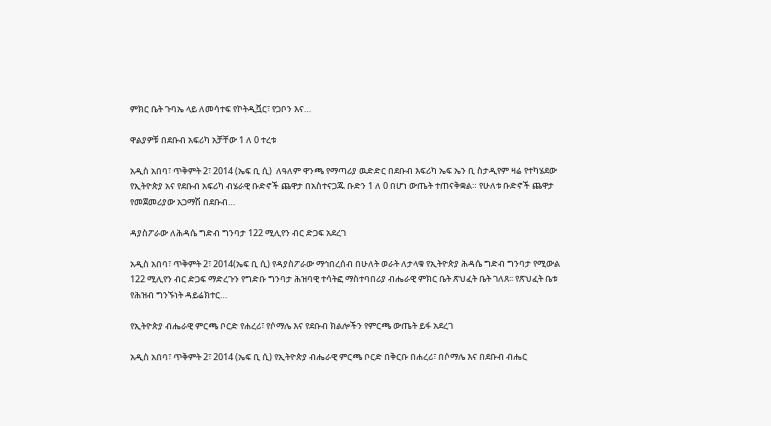ምክር ቤት ጉባኤ ላይ ለመሳተፍ የኮትዲቯር፣ የጋቦን እና…

ዋልያዎቹ በደቡብ አፍሪካ አቻቸው 1 ለ 0 ተረቱ

አዲስ አበባ፣ ጥቅምት 2፣ 2014 (ኤፍ ቢ ሲ)  ለዓለም ዋንጫ የማጣሪያ ዉድድር በደቡብ እፍሪካ ኤፍ ኤን ቢ ስታዲየም ዛሬ የተካሄደው የኢትዮጵያ አና የደቡብ አፍሪካ ብሄራዊ ቡድኖች ጨዋታ በአስተናጋጁ ቡድን 1 ለ 0 በሆነ ውጤት ተጠናቅቋል። የሁለቱ ቡድኖች ጨዋታ የመጀመሪያው አጋማሽ በደቡብ…

ዳያስፖራው ለሕዳሴ ግድብ ግንባታ 122 ሚሊየን ብር ድጋፍ አደረገ

አዲስ አበባ፣ ጥቅምት 2፣ 2014(ኤፍ ቢ ሲ) የዳያስፖራው ማኅበረሰብ በሁለት ወራት ለታላቁ የኢትዮጵያ ሕዳሴ ግድብ ግንባታ የሚውል 122 ሚሊየን ብር ድጋፍ ማድረጉን የግድቡ ግንባታ ሕዝባዊ ተሳትፎ ማስተባበሪያ ብሔራዊ ምክር ቤት ጽህፈት ቤት ገለጸ፡፡ የጽህፈት ቤቱ የሕዝብ ግንኙነት ዳይሬክተር…

የኢትዮጵያ ብሔራዊ ምርጫ ቦርድ የሐረሪ፣ የሶማሌ እና የደቡብ ክልሎችን የምርጫ ውጤት ይፋ አደረገ

አዲስ አበባ፣ ጥቅምት 2፣ 2014 (ኤፍ ቢ ሲ) የኢትዮጵያ ብሔራዊ ምርጫ ቦርድ በቅርቡ በሐረሪ፣ በሶማሌ እና በደቡብ ብሔር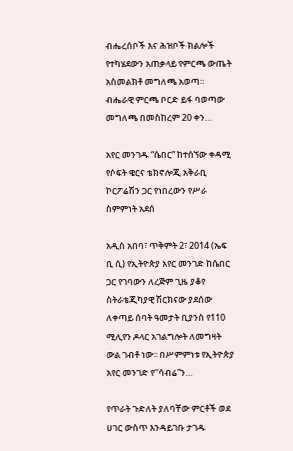ብሔረሰቦች እና ሕዝቦች ክልሎች የተካሄደውን አጠቃላይ የምርጫ ውጤት አስመልክቶ መግለጫ አወጣ። ብሔራዊ ምርጫ ቦርድ ይፋ ባወጣው መግለጫ በመስከረም 20 ቀን…

አየር መንገዱ “ሴበር” ከተሰኘው ቀዳሚ የሶፍት ዌርና ቴክኖሎጂ አቅራቢ ኮርፖሬሽን ጋር የነበረውን የሥራ ስምምነት አደሰ

አዲስ አበባ፣ ጥቅምት 2፣ 2014 (ኤፍ ቢ ሲ) የኢትዮጵያ አየር መንገድ ከሴበር  ጋር የገባውን ለረጅም ጊዜ ያቆየ ስትራቴጂካያዊ ሽርክናው ያደሰው ለቀጣይ ሰባት ዓመታት ቢያንስ የ110 ሚሊየን ዶላር አገልግሎት ለመግዛት ውል ገብቶ ነው፡፡ በሥምምነቱ የኢትዮጵያ አየር መንገድ የ‘‘ሳብሬ”ን…

የጥራት ጉድለት ያለባቸው ምርቶች ወደ ሀገር ውስጥ እንዳይገቡ ታገዱ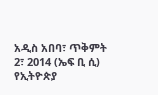አዲስ አበባ፣ ጥቅምት 2፣ 2014 (ኤፍ ቢ ሲ) የኢትዮጵያ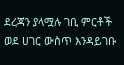ደረጃን ያላሟሉ ገቢ ምርቶች ወደ ሀገር ውስጥ እንዳይገቡ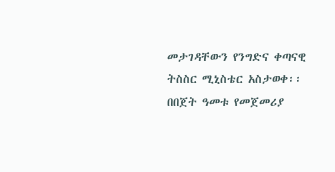መታገዳቸውን የንግድና ቀጣናዊ ትስስር ሚኒስቴር አስታወቀ፡፡ በበጀት ዓመቱ የመጀመሪያ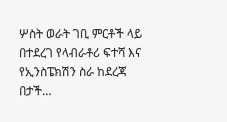ሦስት ወራት ገቢ ምርቶች ላይ በተደረገ የላብራቶሪ ፍተሻ እና የኢንስፔክሽን ስራ ከደረጃ በታች…